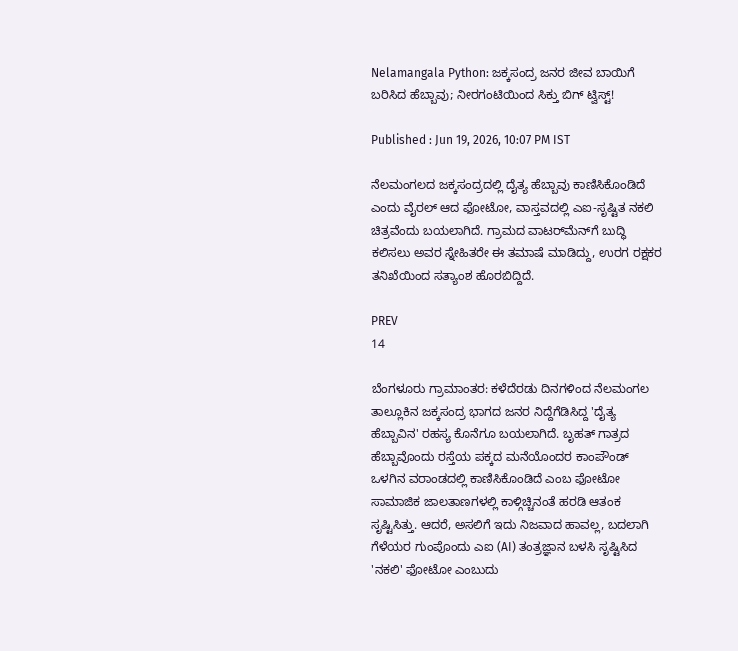Nelamangala Python: ಜಕ್ಕಸಂದ್ರ ಜನರ ಜೀವ ಬಾಯಿಗೆ ಬರಿಸಿದ ಹೆಬ್ಬಾವು; ನೀರಗಂಟಿಯಿಂದ ಸಿಕ್ತು ಬಿಗ್ ಟ್ವಿಸ್ಟ್!

Published : Jun 19, 2026, 10:07 PM IST

ನೆಲಮಂಗಲದ ಜಕ್ಕಸಂದ್ರದಲ್ಲಿ ದೈತ್ಯ ಹೆಬ್ಬಾವು ಕಾಣಿಸಿಕೊಂಡಿದೆ ಎಂದು ವೈರಲ್ ಆದ ಫೋಟೋ, ವಾಸ್ತವದಲ್ಲಿ ಎಐ-ಸೃಷ್ಟಿತ ನಕಲಿ ಚಿತ್ರವೆಂದು ಬಯಲಾಗಿದೆ. ಗ್ರಾಮದ ವಾಟರ್‌ಮೆನ್‌ಗೆ ಬುದ್ಧಿ ಕಲಿಸಲು ಅವರ ಸ್ನೇಹಿತರೇ ಈ ತಮಾಷೆ ಮಾಡಿದ್ದು, ಉರಗ ರಕ್ಷಕರ ತನಿಖೆಯಿಂದ ಸತ್ಯಾಂಶ ಹೊರಬಿದ್ದಿದೆ.

PREV
14

ಬೆಂಗಳೂರು ಗ್ರಾಮಾಂತರ: ಕಳೆದೆರಡು ದಿನಗಳಿಂದ ನೆಲಮಂಗಲ ತಾಲ್ಲೂಕಿನ ಜಕ್ಕಸಂದ್ರ ಭಾಗದ ಜನರ ನಿದ್ದೆಗೆಡಿಸಿದ್ದ 'ದೈತ್ಯ ಹೆಬ್ಬಾವಿನ' ರಹಸ್ಯ ಕೊನೆಗೂ ಬಯಲಾಗಿದೆ. ಬೃಹತ್ ಗಾತ್ರದ ಹೆಬ್ಬಾವೊಂದು ರಸ್ತೆಯ ಪಕ್ಕದ ಮನೆಯೊಂದರ ಕಾಂಪೌಂಡ್ ಒಳಗಿನ ವರಾಂಡದಲ್ಲಿ ಕಾಣಿಸಿಕೊಂಡಿದೆ ಎಂಬ ಫೋಟೋ ಸಾಮಾಜಿಕ ಜಾಲತಾಣಗಳಲ್ಲಿ ಕಾಳ್ಗಿಚ್ಚಿನಂತೆ ಹರಡಿ ಆತಂಕ ಸೃಷ್ಟಿಸಿತ್ತು. ಆದರೆ, ಅಸಲಿಗೆ ಇದು ನಿಜವಾದ ಹಾವಲ್ಲ, ಬದಲಾಗಿ ಗೆಳೆಯರ ಗುಂಪೊಂದು ಎಐ (AI) ತಂತ್ರಜ್ಞಾನ ಬಳಸಿ ಸೃಷ್ಟಿಸಿದ 'ನಕಲಿ' ಫೋಟೋ ಎಂಬುದು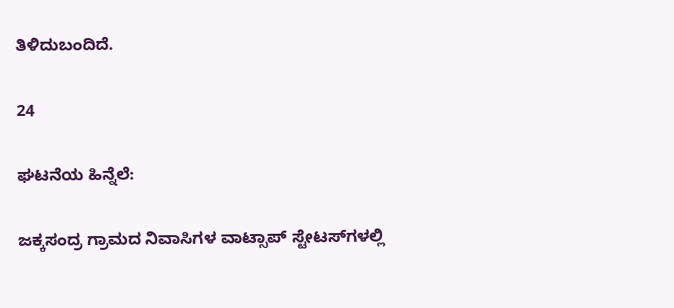ತಿಳಿದುಬಂದಿದೆ.

24

ಘಟನೆಯ ಹಿನ್ನೆಲೆ:

ಜಕ್ಕಸಂದ್ರ ಗ್ರಾಮದ ನಿವಾಸಿಗಳ ವಾಟ್ಸಾಪ್ ಸ್ಟೇಟಸ್‌ಗಳಲ್ಲಿ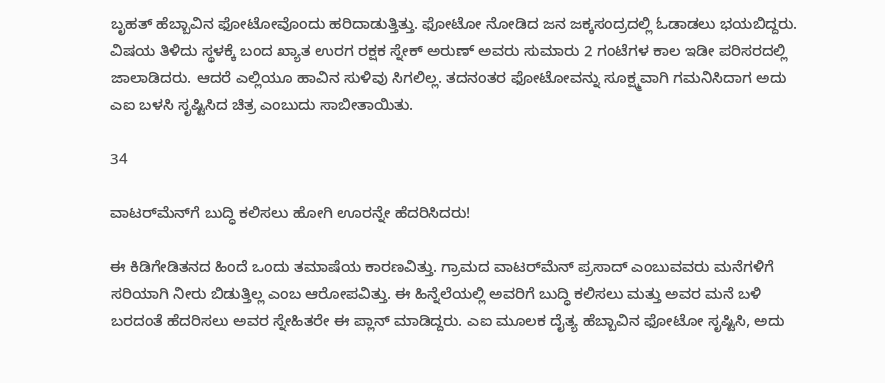ಬೃಹತ್ ಹೆಬ್ಬಾವಿನ ಫೋಟೋವೊಂದು ಹರಿದಾಡುತ್ತಿತ್ತು. ಫೋಟೋ ನೋಡಿದ ಜನ ಜಕ್ಕಸಂದ್ರದಲ್ಲಿ ಓಡಾಡಲು ಭಯಬಿದ್ದರು. ವಿಷಯ ತಿಳಿದು ಸ್ಥಳಕ್ಕೆ ಬಂದ ಖ್ಯಾತ ಉರಗ ರಕ್ಷಕ ಸ್ನೇಕ್ ಅರುಣ್ ಅವರು ಸುಮಾರು 2 ಗಂಟೆಗಳ ಕಾಲ ಇಡೀ ಪರಿಸರದಲ್ಲಿ ಜಾಲಾಡಿದರು. ಆದರೆ ಎಲ್ಲಿಯೂ ಹಾವಿನ ಸುಳಿವು ಸಿಗಲಿಲ್ಲ. ತದನಂತರ ಫೋಟೋವನ್ನು ಸೂಕ್ಷ್ಮವಾಗಿ ಗಮನಿಸಿದಾಗ ಅದು ಎಐ ಬಳಸಿ ಸೃಷ್ಟಿಸಿದ ಚಿತ್ರ ಎಂಬುದು ಸಾಬೀತಾಯಿತು.

34

ವಾಟರ್‌ಮೆನ್‌ಗೆ ಬುದ್ಧಿ ಕಲಿಸಲು ಹೋಗಿ ಊರನ್ನೇ ಹೆದರಿಸಿದರು!

ಈ ಕಿಡಿಗೇಡಿತನದ ಹಿಂದೆ ಒಂದು ತಮಾಷೆಯ ಕಾರಣವಿತ್ತು. ಗ್ರಾಮದ ವಾಟರ್‌ಮೆನ್ ಪ್ರಸಾದ್ ಎಂಬುವವರು ಮನೆಗಳಿಗೆ ಸರಿಯಾಗಿ ನೀರು ಬಿಡುತ್ತಿಲ್ಲ ಎಂಬ ಆರೋಪವಿತ್ತು. ಈ ಹಿನ್ನೆಲೆಯಲ್ಲಿ ಅವರಿಗೆ ಬುದ್ಧಿ ಕಲಿಸಲು ಮತ್ತು ಅವರ ಮನೆ ಬಳಿ ಬರದಂತೆ ಹೆದರಿಸಲು ಅವರ ಸ್ನೇಹಿತರೇ ಈ ಪ್ಲಾನ್ ಮಾಡಿದ್ದರು. ಎಐ ಮೂಲಕ ದೈತ್ಯ ಹೆಬ್ಬಾವಿನ ಫೋಟೋ ಸೃಷ್ಟಿಸಿ, ಅದು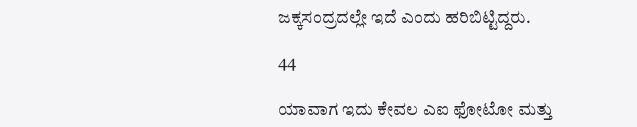ಜಕ್ಕಸಂದ್ರದಲ್ಲೇ ಇದೆ ಎಂದು ಹರಿಬಿಟ್ಟಿದ್ದರು.

44

ಯಾವಾಗ ಇದು ಕೇವಲ ಎಐ ಫೋಟೋ ಮತ್ತು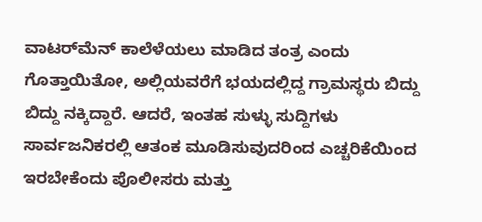ವಾಟರ್‌ಮೆನ್ ಕಾಲೆಳೆಯಲು ಮಾಡಿದ ತಂತ್ರ ಎಂದು ಗೊತ್ತಾಯಿತೋ, ಅಲ್ಲಿಯವರೆಗೆ ಭಯದಲ್ಲಿದ್ದ ಗ್ರಾಮಸ್ಥರು ಬಿದ್ದು ಬಿದ್ದು ನಕ್ಕಿದ್ದಾರೆ. ಆದರೆ, ಇಂತಹ ಸುಳ್ಳು ಸುದ್ದಿಗಳು ಸಾರ್ವಜನಿಕರಲ್ಲಿ ಆತಂಕ ಮೂಡಿಸುವುದರಿಂದ ಎಚ್ಚರಿಕೆಯಿಂದ ಇರಬೇಕೆಂದು ಪೊಲೀಸರು ಮತ್ತು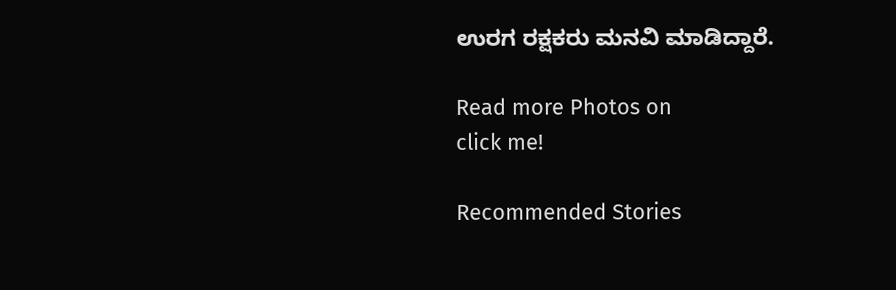ಉರಗ ರಕ್ಷಕರು ಮನವಿ ಮಾಡಿದ್ದಾರೆ.

Read more Photos on
click me!

Recommended Stories